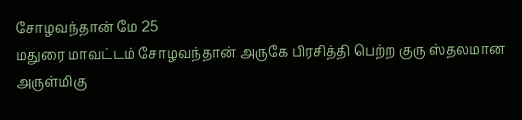சோழவந்தான் மே 25
மதுரை மாவட்டம் சோழவந்தான் அருகே பிரசித்தி பெற்ற குரு ஸ்தலமான அருள்மிகு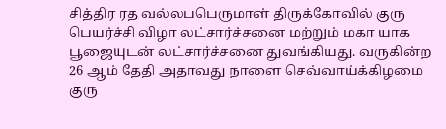சித்திர ரத வல்லபபெருமாள் திருக்கோவில் குரு பெயர்ச்சி விழா லட்சார்ச்சனை மற்றும் மகா யாக பூஜையுடன் லட்சார்ச்சனை துவங்கியது. வருகின்ற
26 ஆம் தேதி அதாவது நாளை செவ்வாய்க்கிழமை குரு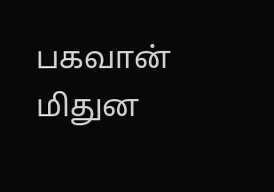பகவான் மிதுன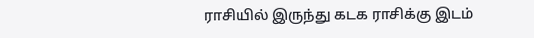ராசியில் இருந்து கடக ராசிக்கு இடம்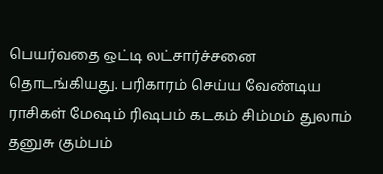பெயர்வதை ஒட்டி லட்சார்ச்சனை தொடங்கியது. பரிகாரம் செய்ய வேண்டிய ராசிகள் மேஷம் ரிஷபம் கடகம் சிம்மம் துலாம் தனுசு கும்பம்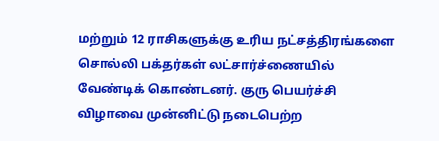மற்றும் 12 ராசிகளுக்கு உரிய நட்சத்திரங்களை சொல்லி பக்தர்கள் லட்சார்ச்ணையில் வேண்டிக் கொண்டனர். குரு பெயர்ச்சி விழாவை முன்னிட்டு நடைபெற்ற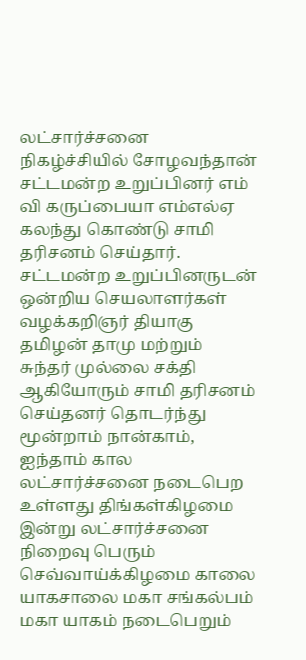லட்சார்ச்சனை நிகழ்ச்சியில் சோழவந்தான் சட்டமன்ற உறுப்பினர் எம் வி கருப்பையா எம்எல்ஏ கலந்து கொண்டு சாமி தரிசனம் செய்தார். சட்டமன்ற உறுப்பினருடன் ஒன்றிய செயலாளர்கள் வழக்கறிஞர் தியாகு தமிழன் தாமு மற்றும் சுந்தர் முல்லை சக்தி ஆகியோரும் சாமி தரிசனம் செய்தனர் தொடர்ந்து மூன்றாம் நான்காம், ஐந்தாம் கால லட்சார்ச்சனை நடைபெற உள்ளது திங்கள்கிழமை இன்று லட்சார்ச்சனை
நிறைவு பெரும் செவ்வாய்க்கிழமை காலை யாகசாலை மகா சங்கல்பம் மகா யாகம் நடைபெறும்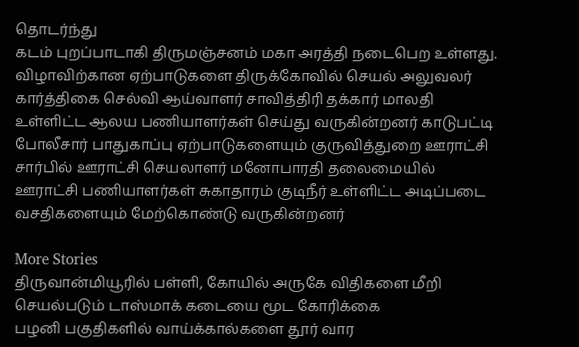தொடர்ந்து
கடம் புறப்பாடாகி திருமஞ்சனம் மகா அரத்தி நடைபெற உள்ளது.
விழாவிற்கான ஏற்பாடுகளை திருக்கோவில் செயல் அலுவலர் கார்த்திகை செல்வி ஆய்வாளர் சாவித்திரி தக்கார் மாலதி உள்ளிட்ட ஆலய பணியாளர்கள் செய்து வருகின்றனர் காடுபட்டி போலீசார் பாதுகாப்பு ஏற்பாடுகளையும் குருவித்துறை ஊராட்சி சார்பில் ஊராட்சி செயலாளர் மனோபாரதி தலைமையில் ஊராட்சி பணியாளர்கள் சுகாதாரம் குடிநீர் உள்ளிட்ட அடிப்படை வசதிகளையும் மேற்கொண்டு வருகின்றனர்

More Stories
திருவான்மியூரில் பள்ளி, கோயில் அருகே விதிகளை மீறி செயல்படும் டாஸ்மாக் கடையை மூட கோரிக்கை
பழனி பகுதிகளில் வாய்க்கால்களை தூர் வார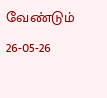வேண்டும்
26-05-26